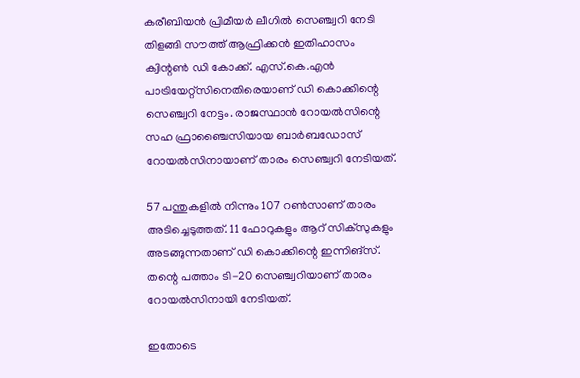കരീബിയന്‍ പ്രിമീയര്‍ ലീഗില്‍ സെഞ്ച്വറി നേടി തിളങ്ങി സൗത്ത് ആഫ്രിക്കന്‍ ഇതിഹാസം ക്വിന്റണ്‍ ഡി കോക്ക്. എസ്.കെ.എന്‍ പാട്രിയേറ്റ്‌സിനെതിരെയാണ് ഡി കൊക്കിന്റെ സെഞ്ച്വറി നേട്ടം. രാജസ്ഥാന്‍ റോയല്‍സിന്റെ സഹ ഫ്രാഞ്ചൈസിയായ ബാര്‍ബഡോസ് റോയല്‍സിനായാണ് താരം സെഞ്ച്വറി നേടിയത്.

57 പന്തുകളില്‍ നിന്നും 107 റണ്‍സാണ് താരം അടിച്ചെടുത്തത്. 11 ഫോറുകളും ആറ് സിക്‌സുകളും അടങ്ങുന്നതാണ് ഡി കൊക്കിന്റെ ഇന്നിങ്സ്. തന്റെ പത്താം ടി-20 സെഞ്ച്വറിയാണ് താരം റോയല്‍സിനായി നേടിയത്.

ഇതോടെ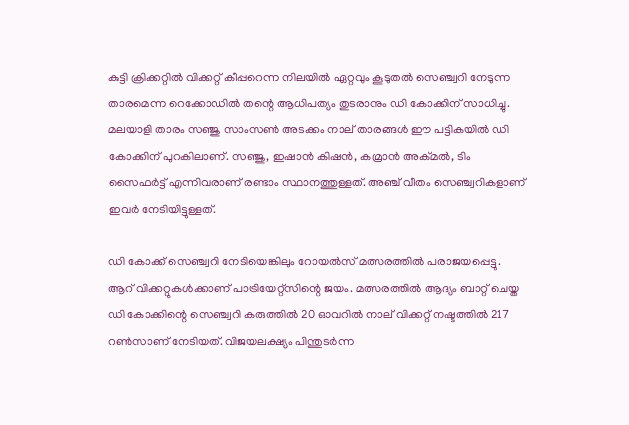കുട്ടി ക്രിക്കറ്റില്‍ വിക്കറ്റ് കീപ്പറെന്ന നിലയില്‍ ഏറ്റവും കൂടുതല്‍ സെഞ്ച്വറി നേടുന്ന താരമെന്ന റെക്കോഡില്‍ തന്റെ ആധിപത്യം തുടരാനും ഡി കോക്കിന് സാധിച്ചു. മലയാളി താരം സഞ്ജു സാംസണ്‍ അടക്കം നാല് താരങ്ങള്‍ ഈ പട്ടികയില്‍ ഡി കോക്കിന് പുറകിലാണ്. സഞ്ജു, ഇഷാന്‍ കിഷന്‍, കമ്രാന്‍ അക്മല്‍, ടിം സൈഫര്‍ട്ട് എന്നിവരാണ് രണ്ടാം സ്ഥാനത്തുള്ളത്. അഞ്ച് വീതം സെഞ്ച്വറികളാണ് ഇവര്‍ നേടിയിട്ടുള്ളത്.

ഡി കോക്ക് സെഞ്ച്വറി നേടിയെങ്കിലും റോയല്‍സ് മത്സരത്തില്‍ പരാജയപ്പെട്ടു. ആറ് വിക്കറ്റുകള്‍ക്കാണ് പാട്രിയേറ്റ്‌സിന്റെ ജയം. മത്സരത്തില്‍ ആദ്യം ബാറ്റ് ചെയ്ത ഡി കോക്കിന്റെ സെഞ്ച്വറി കരുത്തില്‍ 20 ഓവറില്‍ നാല് വിക്കറ്റ് നഷ്ടത്തില്‍ 217 റണ്‍സാണ് നേടിയത്. വിജയലക്ഷ്യം പിന്തുടര്‍ന്ന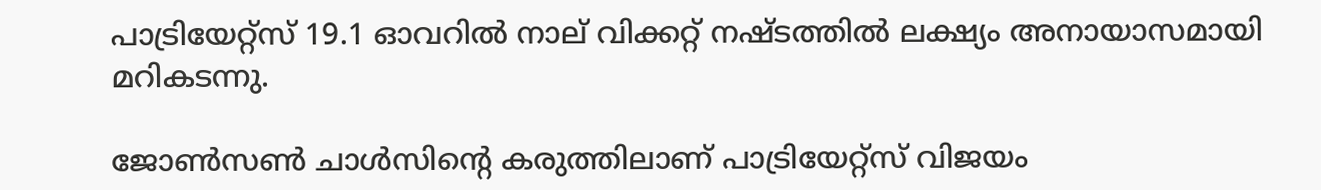പാട്രിയേറ്റ്‌സ് 19.1 ഓവറില്‍ നാല് വിക്കറ്റ് നഷ്ടത്തില്‍ ലക്ഷ്യം അനായാസമായി മറികടന്നു.

ജോണ്‍സണ്‍ ചാള്‍സിന്റെ കരുത്തിലാണ് പാട്രിയേറ്റ്സ് വിജയം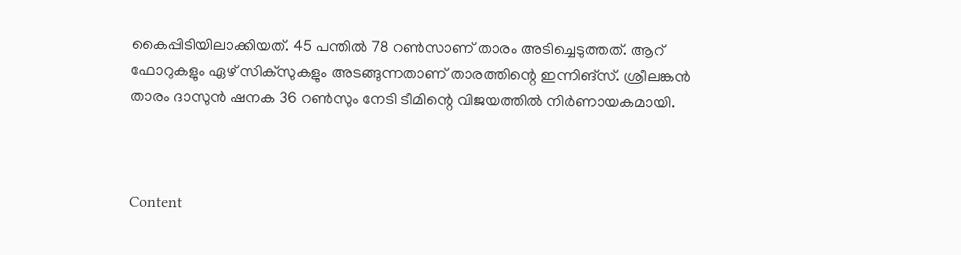കൈപ്പിടിയിലാക്കിയത്. 45 പന്തില്‍ 78 റണ്‍സാണ് താരം അടിച്ചെടുത്തത്. ആറ് ഫോറുകളും ഏഴ് സിക്‌സുകളും അടങ്ങുന്നതാണ് താരത്തിന്റെ ഇന്നിങ്സ്. ശ്രീലങ്കന്‍ താരം ദാസുന്‍ ഷനക 36 റണ്‍സും നേടി ടീമിന്റെ വിജയത്തില്‍ നിര്‍ണായകമായി.



Content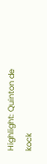Highlight: Quinton de kock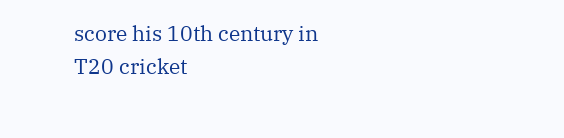score his 10th century in T20 cricket